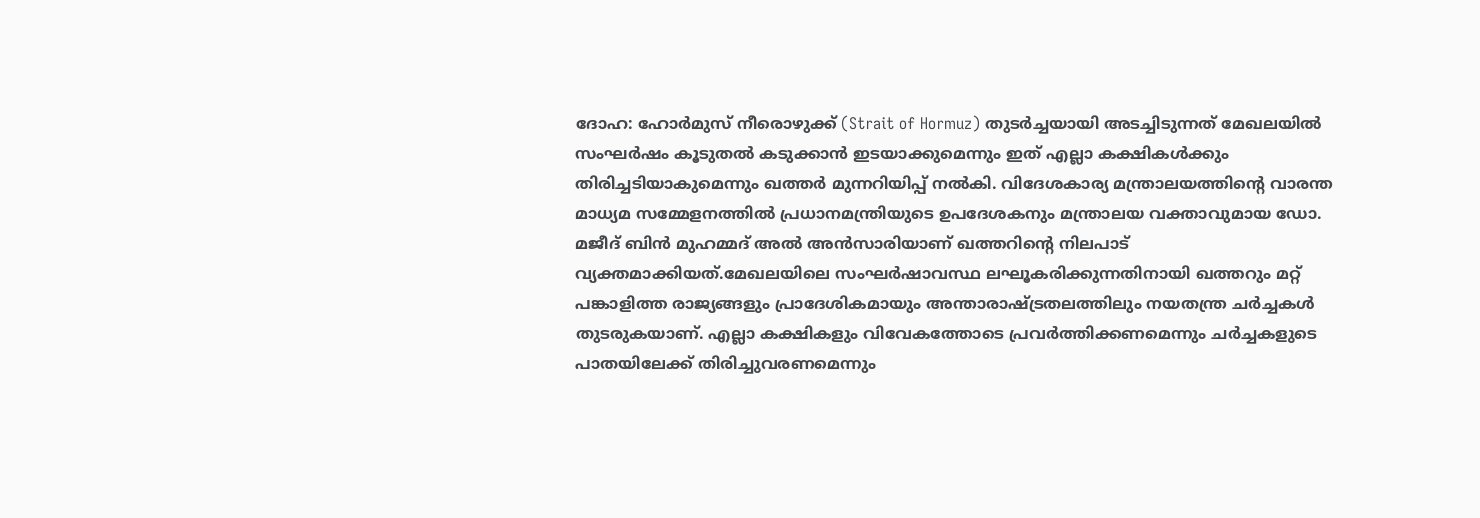ദോഹ: ഹോർമുസ് നീരൊഴുക്ക് (Strait of Hormuz) തുടർച്ചയായി അടച്ചിടുന്നത് മേഖലയിൽ സംഘർഷം കൂടുതൽ കടുക്കാൻ ഇടയാക്കുമെന്നും ഇത് എല്ലാ കക്ഷികൾക്കും തിരിച്ചടിയാകുമെന്നും ഖത്തർ മുന്നറിയിപ്പ് നൽകി. വിദേശകാര്യ മന്ത്രാലയത്തിന്റെ വാരന്ത മാധ്യമ സമ്മേളനത്തിൽ പ്രധാനമന്ത്രിയുടെ ഉപദേശകനും മന്ത്രാലയ വക്താവുമായ ഡോ. മജീദ് ബിൻ മുഹമ്മദ് അൽ അൻസാരിയാണ് ഖത്തറിന്റെ നിലപാട് വ്യക്തമാക്കിയത്.മേഖലയിലെ സംഘർഷാവസ്ഥ ലഘൂകരിക്കുന്നതിനായി ഖത്തറും മറ്റ് പങ്കാളിത്ത രാജ്യങ്ങളും പ്രാദേശികമായും അന്താരാഷ്ട്രതലത്തിലും നയതന്ത്ര ചർച്ചകൾ തുടരുകയാണ്. എല്ലാ കക്ഷികളും വിവേകത്തോടെ പ്രവർത്തിക്കണമെന്നും ചർച്ചകളുടെ പാതയിലേക്ക് തിരിച്ചുവരണമെന്നും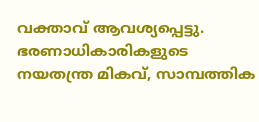വക്താവ് ആവശ്യപ്പെട്ടു.
ഭരണാധികാരികളുടെ നയതന്ത്ര മികവ്, സാമ്പത്തിക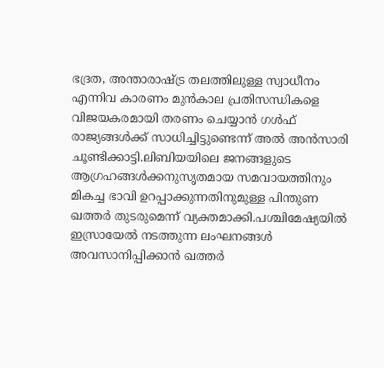ഭദ്രത, അന്താരാഷ്ട്ര തലത്തിലുള്ള സ്വാധീനം എന്നിവ കാരണം മുൻകാല പ്രതിസന്ധികളെ വിജയകരമായി തരണം ചെയ്യാൻ ഗൾഫ് രാജ്യങ്ങൾക്ക് സാധിച്ചിട്ടുണ്ടെന്ന് അൽ അൻസാരി ചൂണ്ടിക്കാട്ടി.ലിബിയയിലെ ജനങ്ങളുടെ ആഗ്രഹങ്ങൾക്കനുസൃതമായ സമവായത്തിനും മികച്ച ഭാവി ഉറപ്പാക്കുന്നതിനുമുള്ള പിന്തുണ ഖത്തർ തുടരുമെന്ന് വ്യക്തമാക്കി.പശ്ചിമേഷ്യയിൽ ഇസ്രായേൽ നടത്തുന്ന ലംഘനങ്ങൾ അവസാനിപ്പിക്കാൻ ഖത്തർ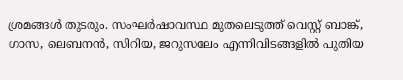ശ്രമങ്ങൾ തുടരും. സംഘർഷാവസ്ഥ മുതലെടുത്ത് വെസ്റ്റ് ബാങ്ക്, ഗാസ, ലെബനൻ, സിറിയ, ജറുസലേം എന്നിവിടങ്ങളിൽ പുതിയ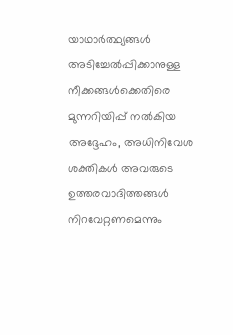യാഥാർത്ഥ്യങ്ങൾ അടിച്ചേൽപ്പിക്കാനുള്ള നീക്കങ്ങൾക്കെതിരെ മുന്നറിയിപ്പ് നൽകിയ അദ്ദേഹം, അധിനിവേശ ശക്തികൾ അവരുടെ ഉത്തരവാദിത്തങ്ങൾ നിറവേറ്റണമെന്നും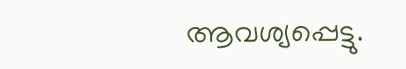ആവശ്യപ്പെട്ടു.